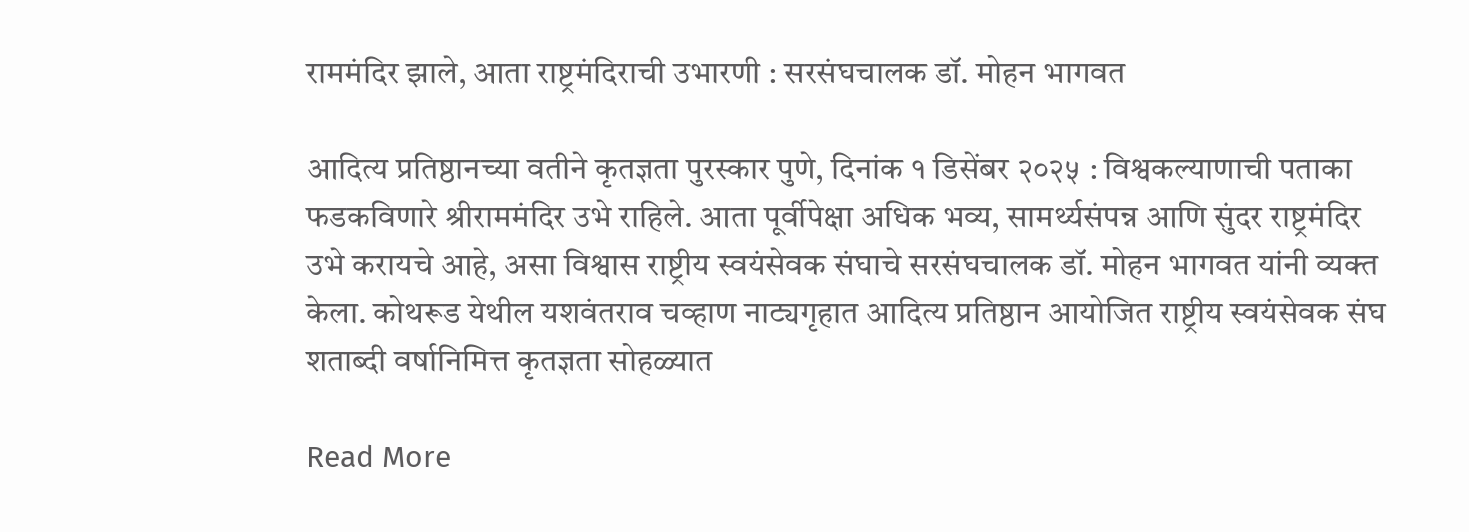राममंदिर झाले, आता राष्ट्रमंदिराची उभारणी : सरसंघचालक डॉ. मोहन भागवत

आदित्य प्रतिष्ठानच्या वतीने कृतज्ञता पुरस्कार पुणे, दिनांक १ डिसेंबर २०२५ : विश्वकल्याणाची पताका फडकविणारे श्रीराममंदिर उभे राहिले. आता पूर्वीपेक्षा अधिक भव्य, सामर्थ्यसंपन्न आणि सुंदर राष्ट्रमंदिर उभे करायचे आहे, असा विश्वास राष्ट्रीय स्वयंसेवक संघाचे सरसंघचालक डॉ. मोहन भागवत यांनी व्यक्त केला. कोथरूड येथील यशवंतराव चव्हाण नाट्यगृहात आदित्य प्रतिष्ठान आयोजित राष्ट्रीय स्वयंसेवक संघ शताब्दी वर्षानिमित्त कृतज्ञता सोहळ्यात

Read More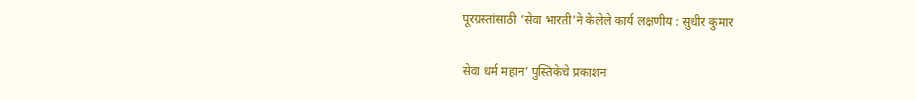पूरग्रस्तांसाठी ‘सेवा भारती’ने केलेले कार्य लक्षणीय : सुधीर कुमार

सेवा धर्म महान’ पुस्तिकेचे प्रकाशन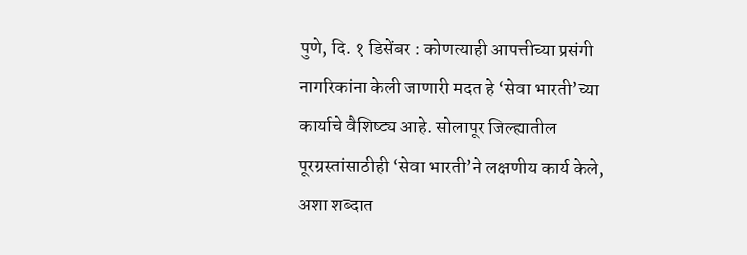पुणे, दि. १ डिसेंबर : कोणत्याही आपत्तीच्या प्रसंगी नागरिकांना केली जाणारी मदत हे ‘सेवा भारती’च्या कार्याचे वैशिष्ट्य आहे. सोलापूर जिल्ह्यातील पूरग्रस्तांसाठीही ‘सेवा भारती’ने लक्षणीय कार्य केले, अशा शब्दात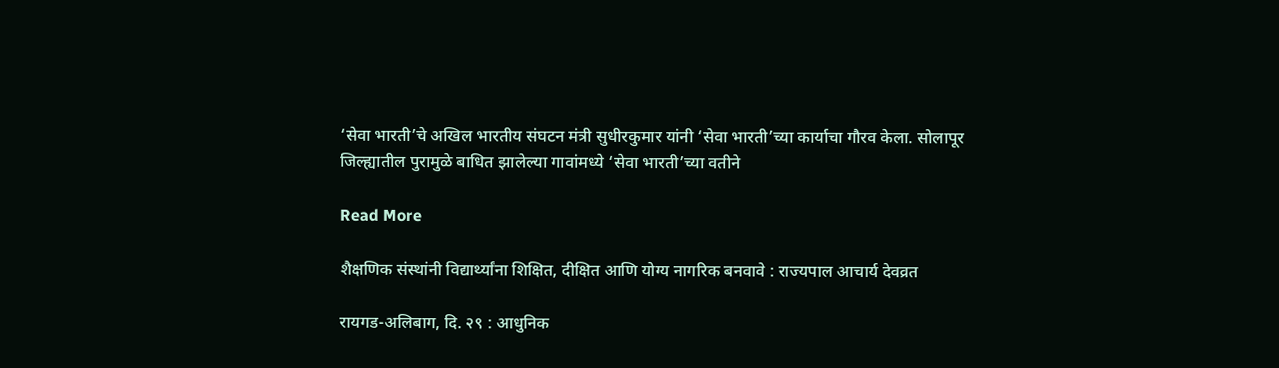‘सेवा भारती’चे अखिल भारतीय संघटन मंत्री सुधीरकुमार यांनी ‘सेवा भारती’च्या कार्याचा गौरव केला. सोलापूर जिल्ह्यातील पुरामुळे बाधित झालेल्या गावांमध्ये ‘सेवा भारती’च्या वतीने

Read More

शैक्षणिक संस्थांनी विद्यार्थ्यांना शिक्षित, दीक्षित आणि योग्य नागरिक बनवावे : राज्यपाल आचार्य देवव्रत

रायगड-अलिबाग, दि. २९ : आधुनिक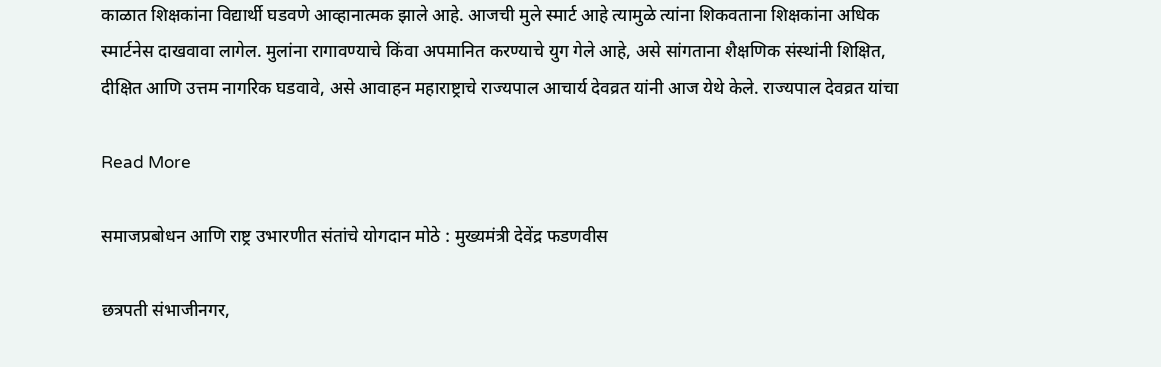काळात शिक्षकांना विद्यार्थी घडवणे आव्हानात्मक झाले आहे. आजची मुले स्मार्ट आहे त्यामुळे त्यांना शिकवताना शिक्षकांना अधिक स्मार्टनेस दाखवावा लागेल. मुलांना रागावण्याचे किंवा अपमानित करण्याचे युग गेले आहे, असे सांगताना शैक्षणिक संस्थांनी शिक्षित, दीक्षित आणि उत्तम नागरिक घडवावे, असे आवाहन महाराष्ट्राचे राज्यपाल आचार्य देवव्रत यांनी आज येथे केले. राज्यपाल देवव्रत यांचा

Read More

समाजप्रबोधन आणि राष्ट्र उभारणीत संतांचे योगदान मोठे : मुख्यमंत्री देवेंद्र फडणवीस

छत्रपती संभाजीनगर,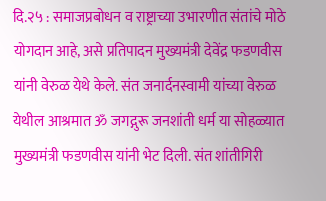दि.२५ : समाजप्रबोधन व राष्ट्राच्या उभारणीत संतांचे मोठे योगदान आहे, असे प्रतिपादन मुख्यमंत्री देवेंद्र फडणवीस यांनी वेरुळ येथे केले. संत जनार्दनस्वामी यांच्या वेरुळ येथील आश्रमात ॐ जगद्गुरू जनशांती धर्म या सोहळ्यात मुख्यमंत्री फडणवीस यांनी भेट दिली. संत शांतीगिरी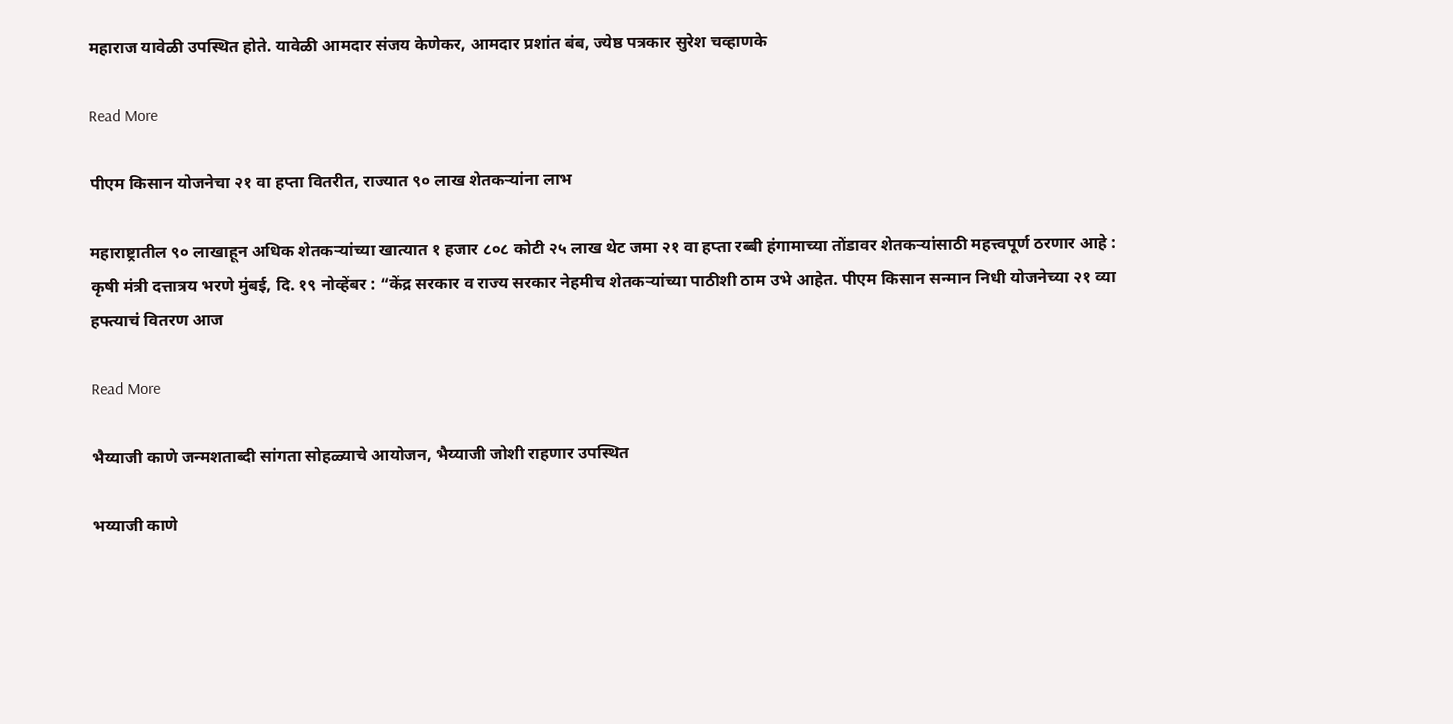महाराज यावेळी उपस्थित होते. यावेळी आमदार संजय केणेकर, आमदार प्रशांत बंब, ज्येष्ठ पत्रकार सुरेश चव्हाणके

Read More

पीएम किसान योजनेचा २१ वा हप्ता वितरीत, राज्यात ९० लाख शेतकऱ्यांना लाभ

महाराष्ट्रातील ९० लाखाहून अधिक शेतकऱ्यांच्या खात्यात १ हजार ८०८ कोटी २५ लाख थेट जमा २१ वा हप्ता रब्बी हंगामाच्या तोंडावर शेतकऱ्यांसाठी महत्त्वपूर्ण ठरणार आहे : कृषी मंत्री दत्तात्रय भरणे मुंबई, दि. १९ नोव्हेंबर : “केंद्र सरकार व राज्य सरकार नेहमीच शेतकऱ्यांच्या पाठीशी ठाम उभे आहेत. पीएम किसान सन्मान निधी योजनेच्या २१ व्या हफ्त्याचं वितरण आज

Read More

भैय्याजी काणे जन्मशताब्दी सांगता सोहळ्याचे आयोजन, भैय्याजी जोशी राहणार उपस्थित

भय्याजी काणे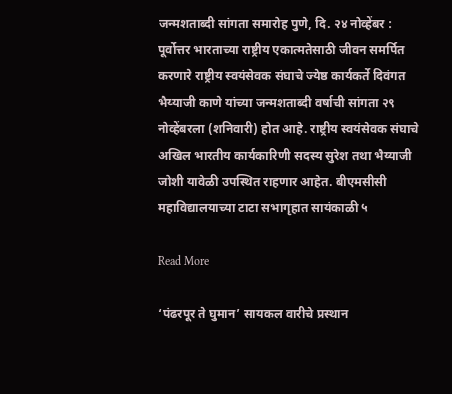जन्मशताब्दी सांगता समारोह पुणे, दि. २४ नोव्हेंबर : पूर्वोत्तर भारताच्या राष्ट्रीय एकात्मतेसाठी जीवन समर्पित करणारे राष्ट्रीय स्वयंसेवक संघाचे ज्येष्ठ कार्यकर्ते दिवंगत भैय्याजी काणे यांच्या जन्मशताब्दी वर्षाची सांगता २९ नोव्हेंबरला (शनिवारी) होत आहे. राष्ट्रीय स्वयंसेवक संघाचे अखिल भारतीय कार्यकारिणी सदस्य सुरेश तथा भैय्याजी जोशी यावेळी उपस्थित राहणार आहेत. बीएमसीसी महाविद्यालयाच्या टाटा सभागृहात सायंकाळी ५

Read More

‘पंढरपूर ते घुमान’ सायकल वारीचे प्रस्थान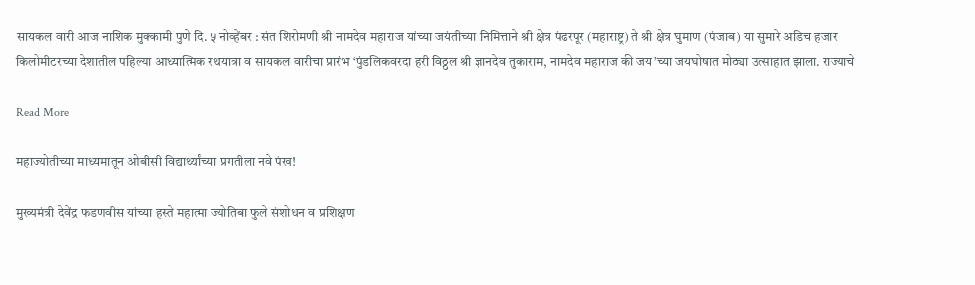सायकल वारी आज नाशिक मुक्कामी पुणे दि. ५ नोव्हेंबर : संत शिरोमणी श्री नामदेव महाराज यांच्या जयंतीच्या निमित्ताने श्री क्षेत्र पंढरपूर (महाराष्ट्र) ते श्री क्षेत्र घुमाण (पंजाब) या सुमारे अडिच हजार किलोमीटरच्या देशातील पहिल्या आध्यात्मिक रथयात्रा व सायकल वारीचा प्रारंभ ‘पुंडलिकवरदा हरी विठ्ठल श्री ज्ञानदेव तुकाराम, नामदेव महाराज की जय’च्या जयघोषात मोठ्या उत्साहात झाला. राज्याचे

Read More

महाज्योतीच्या माध्यमातून ओबीसी विद्यार्थ्यांच्या प्रगतीला नवे पंख!

मुख्यमंत्री देवेंद्र फडणवीस यांच्या हस्ते महात्मा ज्योतिबा फुले संशोधन व प्रशिक्षण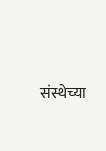संस्थेच्या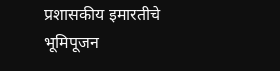प्रशासकीय इमारतीचे भूमिपूजन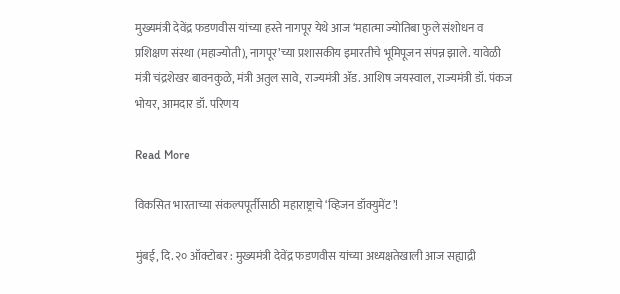मुख्यमंत्री देवेंद्र फडणवीस यांच्या हस्ते नागपूर येथे आज ‘महात्मा ज्योतिबा फुले संशोधन व प्रशिक्षण संस्था (महाज्योती), नागपूर’च्या प्रशासकीय इमारतीचे भूमिपूजन संपन्न झाले. यावेळी मंत्री चंद्रशेखर बावनकुळे, मंत्री अतुल सावे, राज्यमंत्री ॲड. आशिष जयस्वाल, राज्यमंत्री डॉ. पंकज भोयर, आमदार डॉ. परिणय

Read More

विकसित भारताच्या संकल्पपूर्तीसाठी महाराष्ट्राचे ‘व्हिजन डॉक्युमेंट’!

मुंबई, दि. २० ऑक्टोबर : मुख्यमंत्री देवेंद्र फडणवीस यांच्या अध्यक्षतेखाली आज सह्याद्री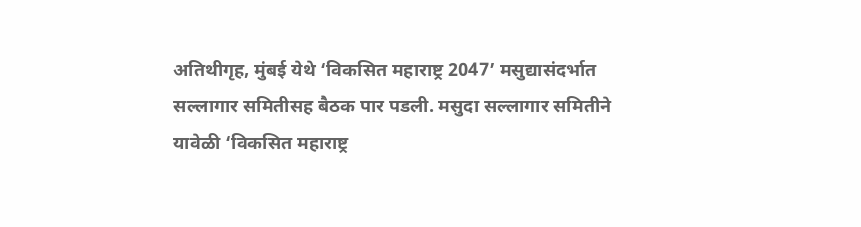अतिथीगृह, मुंबई येथे ‘विकसित महाराष्ट्र 2047’ मसुद्यासंदर्भात सल्लागार समितीसह बैठक पार पडली. मसुदा सल्लागार समितीने यावेळी ‘विकसित महाराष्ट्र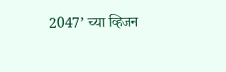2047’ च्या व्हिजन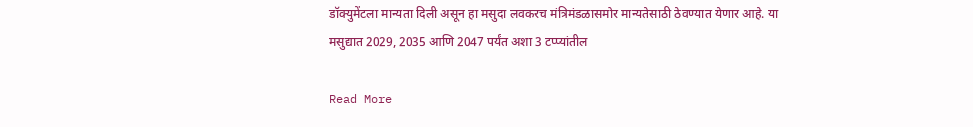डॉक्युमेंटला मान्यता दिली असून हा मसुदा लवकरच मंत्रिमंडळासमोर मान्यतेसाठी ठेवण्यात येणार आहे. या मसुद्यात 2029, 2035 आणि 2047 पर्यंत अशा 3 टप्प्यांतील

Read More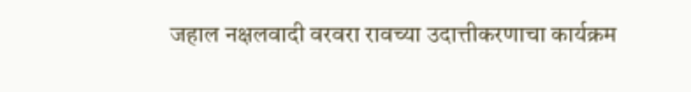जहाल नक्षलवादी वरवरा रावच्या उदात्तीकरणाचा कार्यक्रम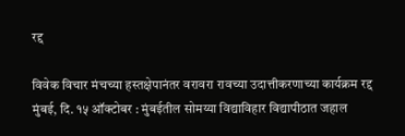रद्द

विवेक विचार मंचच्या हस्तक्षेपानंतर वरावरा रावच्या उदात्तीकरणाच्या कार्यक्रम रद्द मुंबई, दि. १५ ऑक्टोबर : मुंबईतील सोमय्या विद्याविहार विद्यापीठात जहाल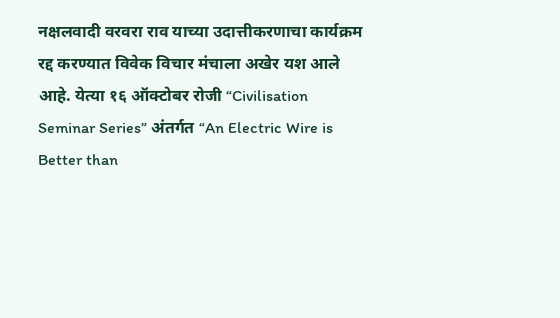नक्षलवादी वरवरा राव याच्या उदात्तीकरणाचा कार्यक्रम रद्द करण्यात विवेक विचार मंचाला अखेर यश आले आहे. येत्या १६ ऑक्टोबर रोजी “Civilisation Seminar Series” अंतर्गत “An Electric Wire is Better than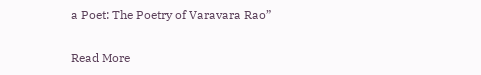a Poet: The Poetry of Varavara Rao”

Read More